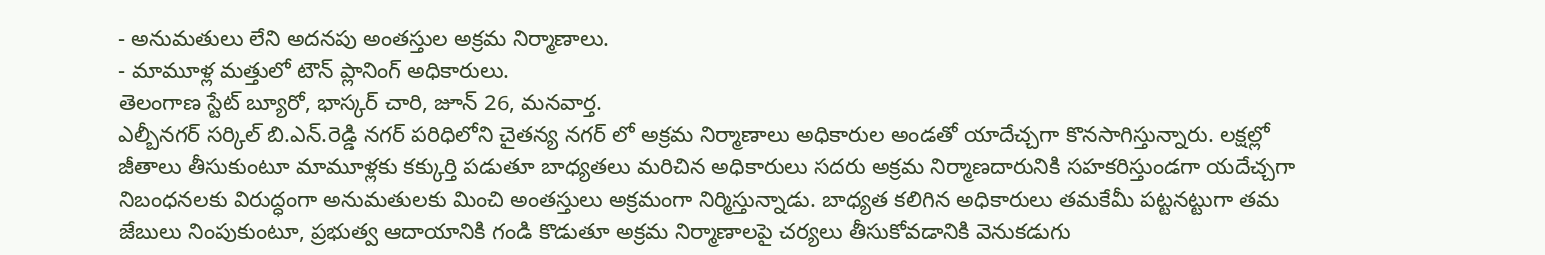- అనుమతులు లేని అదనపు అంతస్తుల అక్రమ నిర్మాణాలు.
- మామూళ్ల మత్తులో టౌన్ ప్లానింగ్ అధికారులు.
తెలంగాణ స్టేట్ బ్యూరో, భాస్కర్ చారి, జూన్ 26, మనవార్త.
ఎల్బీనగర్ సర్కిల్ బి.ఎన్.రెడ్డి నగర్ పరిధిలోని చైతన్య నగర్ లో అక్రమ నిర్మాణాలు అధికారుల అండతో యాదేచ్చగా కొనసాగిస్తున్నారు. లక్షల్లో జీతాలు తీసుకుంటూ మామూళ్లకు కక్కుర్తి పడుతూ బాధ్యతలు మరిచిన అధికారులు సదరు అక్రమ నిర్మాణదారునికి సహకరిస్తుండగా యదేచ్చగా నిబంధనలకు విరుద్ధంగా అనుమతులకు మించి అంతస్తులు అక్రమంగా నిర్మిస్తున్నాడు. బాధ్యత కలిగిన అధికారులు తమకేమీ పట్టనట్టుగా తమ జేబులు నింపుకుంటూ, ప్రభుత్వ ఆదాయానికి గండి కొడుతూ అక్రమ నిర్మాణాలపై చర్యలు తీసుకోవడానికి వెనుకడుగు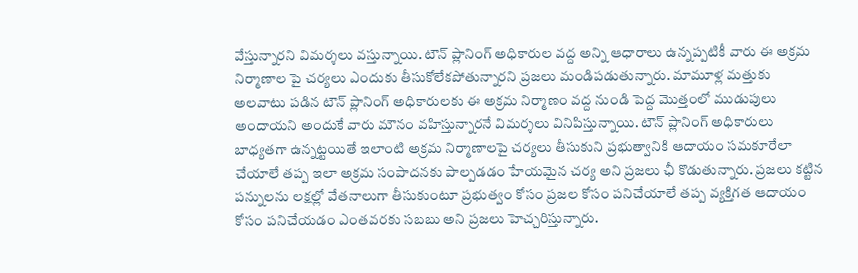వేస్తున్నారని విమర్శలు వస్తున్నాయి. టౌన్ ప్లానింగ్ అధికారుల వద్ద అన్ని ఆధారాలు ఉన్నప్పటికీ వారు ఈ అక్రమ నిర్మాణాల పై చర్యలు ఎందుకు తీసుకోలేకపోతున్నారని ప్రజలు మండిపడుతున్నారు. మామూళ్ల మత్తుకు అలవాటు పడిన టౌన్ ప్లానింగ్ అధికారులకు ఈ అక్రమ నిర్మాణం వద్ద నుండి పెద్ద మొత్తంలో ముడుపులు అందాయని అందుకే వారు మౌనం వహిస్తున్నారనే విమర్శలు వినిపిస్తున్నాయి. టౌన్ ప్లానింగ్ అధికారులు బాధ్యతగా ఉన్నట్టయితే ఇలాంటి అక్రమ నిర్మాణాలపై చర్యలు తీసుకుని ప్రభుత్వానికి ఆదాయం సమకూరేలా చేయాలే తప్ప ఇలా అక్రమ సంపాదనకు పాల్పడడం హేయమైన చర్య అని ప్రజలు ఛీ కొడుతున్నారు. ప్రజలు కట్టిన పన్నులను లక్షల్లో వేతనాలుగా తీసుకుంటూ ప్రభుత్వం కోసం ప్రజల కోసం పనిచేయాలే తప్ప వ్యక్తిగత ఆదాయం కోసం పనిచేయడం ఎంతవరకు సబబు అని ప్రజలు హెచ్చరిస్తున్నారు.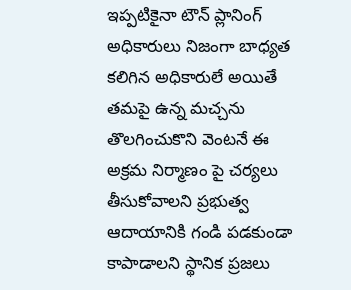ఇప్పటికైనా టౌన్ ప్లానింగ్ అధికారులు నిజంగా బాధ్యత కలిగిన అధికారులే అయితే తమపై ఉన్న మచ్చను తొలగించుకొని వెంటనే ఈ అక్రమ నిర్మాణం పై చర్యలు తీసుకోవాలని ప్రభుత్వ ఆదాయానికి గండి పడకుండా కాపాడాలని స్థానిక ప్రజలు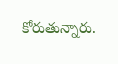కోరుతున్నారు.